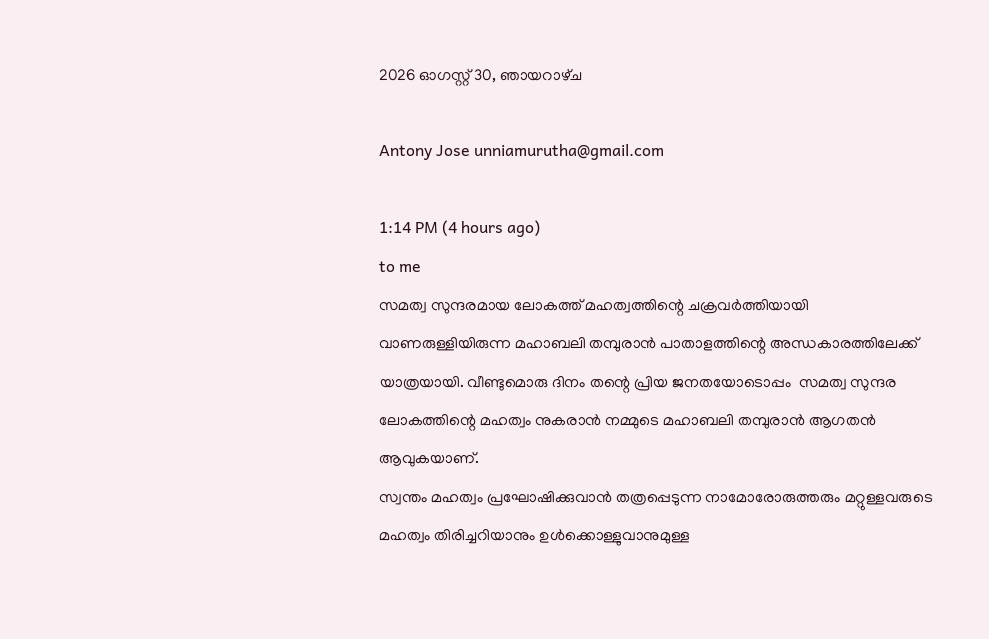2026 ഓഗസ്റ്റ് 30, ഞായറാഴ്‌ച

Antony Jose unniamurutha@gmail.com

1:14 PM (4 hours ago)
to me
സമത്വ സുന്ദരമായ ലോകത്ത് മഹത്വത്തിന്റെ ചക്രവർത്തിയായി വാണരുള്ളിയിരുന്ന മഹാബലി തമ്പുരാൻ പാതാളത്തിന്റെ അന്ധകാരത്തിലേക്ക്  യാത്രയായി. വീണ്ടുമൊരു ദിനം തന്റെ പ്രിയ ജനതയോടൊപ്പം  സമത്വ സുന്ദര ലോകത്തിന്റെ മഹത്വം നുകരാൻ നമ്മുടെ മഹാബലി തമ്പുരാൻ ആഗതൻ ആവുകയാണ്.
സ്വന്തം മഹത്വം പ്രഘോഷിക്കുവാൻ തത്രപ്പെടുന്ന നാമോരോരുത്തരും മറ്റുള്ളവരുടെ മഹത്വം തിരിച്ചറിയാനും ഉൾക്കൊള്ളുവാനുമുള്ള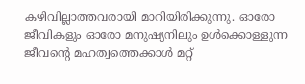കഴിവില്ലാത്തവരായി മാറിയിരിക്കുന്നു. ഓരോ ജീവികളും ഓരോ മനുഷ്യനിലും ഉൾക്കൊള്ളുന്ന ജീവന്റെ മഹത്വത്തെക്കാൾ മറ്റ്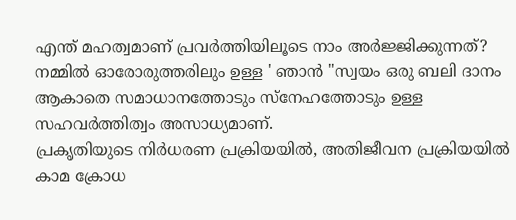എന്ത് മഹത്വമാണ് പ്രവർത്തിയിലൂടെ നാം അർജ്ജിക്കുന്നത്?
നമ്മിൽ ഓരോരുത്തരിലും ഉള്ള ' ഞാൻ "സ്വയം ഒരു ബലി ദാനം ആകാതെ സമാധാനത്തോടും സ്നേഹത്തോടും ഉള്ള സഹവർത്തിത്വം അസാധ്യമാണ്.
പ്രകൃതിയുടെ നിർധരണ പ്രക്രിയയിൽ, അതിജീവന പ്രക്രിയയിൽ കാമ ക്രോധ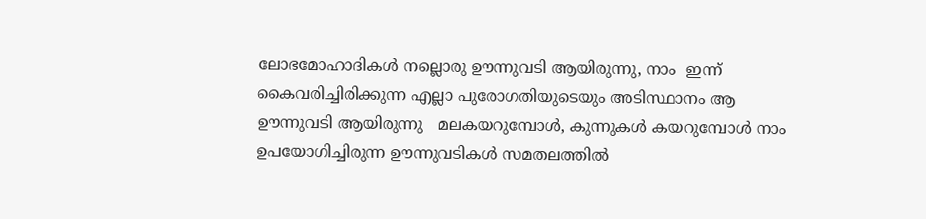ലോഭമോഹാദികൾ നല്ലൊരു ഊന്നുവടി ആയിരുന്നു, നാം  ഇന്ന് കൈവരിച്ചിരിക്കുന്ന എല്ലാ പുരോഗതിയുടെയും അടിസ്ഥാനം ആ  ഊന്നുവടി ആയിരുന്നു   മലകയറുമ്പോൾ, കുന്നുകൾ കയറുമ്പോൾ നാം ഉപയോഗിച്ചിരുന്ന ഊന്നുവടികൾ സമതലത്തിൽ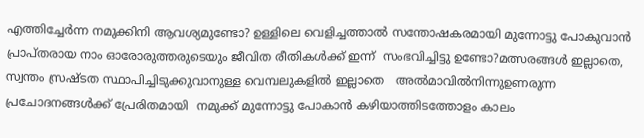എത്തിച്ചേർന്ന നമുക്കിനി ആവശ്യമുണ്ടോ? ഉള്ളിലെ വെളിച്ചത്താൽ സന്തോഷകരമായി മുന്നോട്ടു പോകുവാൻ പ്രാപ്തരായ നാം ഓരോരുത്തരുടെയും ജീവിത രീതികൾക്ക് ഇന്ന്  സംഭവിച്ചിട്ടു ഉണ്ടോ?മത്സരങ്ങൾ ഇല്ലാതെ, സ്വന്തം സ്രഷ്ടത സ്ഥാപിച്ചിടുക്കുവാനുള്ള വെമ്പലുകളിൽ ഇല്ലാതെ   അൽമാവിൽനിന്നുഉണരുന്ന പ്രചോദനങ്ങൾക്ക് പ്രേരിതമായി  നമുക്ക് മുന്നോട്ടു പോകാൻ കഴിയാത്തിടത്തോളം കാലം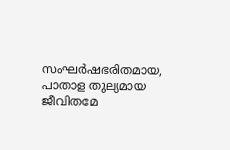സംഘർഷഭരിതമായ, പാതാള തുല്യമായ  ജീവിതമേ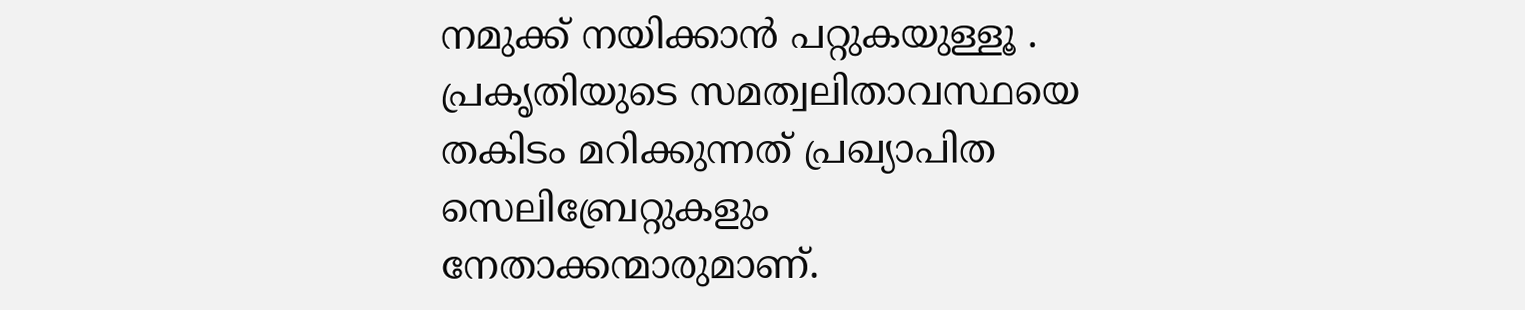നമുക്ക് നയിക്കാൻ പറ്റുകയുള്ളൂ .
പ്രകൃതിയുടെ സമത്വലിതാവസ്ഥയെ  തകിടം മറിക്കുന്നത് പ്രഖ്യാപിത സെലിബ്രേറ്റുകളും നേതാക്കന്മാരുമാണ്.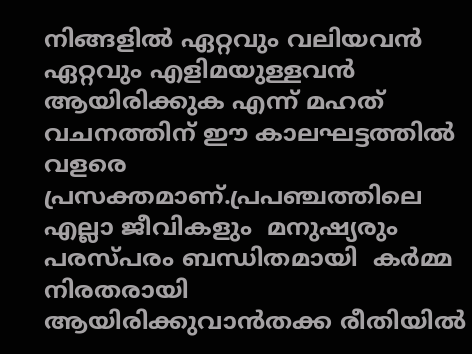നിങ്ങളിൽ ഏറ്റവും വലിയവൻ ഏറ്റവും എളിമയുള്ളവൻ ആയിരിക്കുക എന്ന് മഹത് വചനത്തിന് ഈ കാലഘട്ടത്തിൽ വളരെ പ്രസക്തമാണ്.പ്രപഞ്ചത്തിലെ എല്ലാ ജീവികളും  മനുഷ്യരും പരസ്പരം ബന്ധിതമായി  കർമ്മ നിരതരായി  ആയിരിക്കുവാൻതക്ക രീതിയിൽ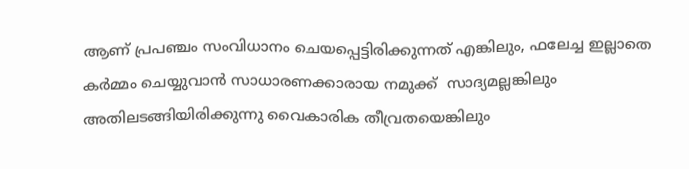ആണ് പ്രപഞ്ചം സംവിധാനം ചെയപ്പെട്ടിരിക്കുന്നത് എങ്കിലും, ഫലേച്ച ഇല്ലാതെ കർമ്മം ചെയ്യുവാൻ സാധാരണക്കാരായ നമുക്ക്  സാദ്യമല്ലങ്കിലും അതിലടങ്ങിയിരിക്കുന്നു വൈകാരിക തീവ്രതയെങ്കിലും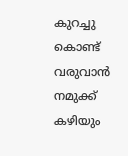കുറച്ചു കൊണ്ട് വരുവാൻ നമുക്ക് കഴിയും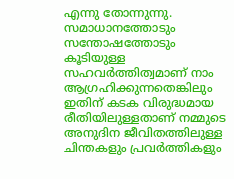എന്നു തോന്നുന്നു.
സമാധാനത്തോടും സന്തോഷത്തോടും കൂടിയുള്ള സഹവർത്തിത്വമാണ് നാം ആഗ്രഹിക്കുന്നതെങ്കിലും ഇതിന് കടക വിരുദ്ധമായ രീതിയിലുള്ളതാണ് നമ്മുടെ അനുദിന ജീവിതത്തിലുള്ള ചിന്തകളും പ്രവർത്തികളും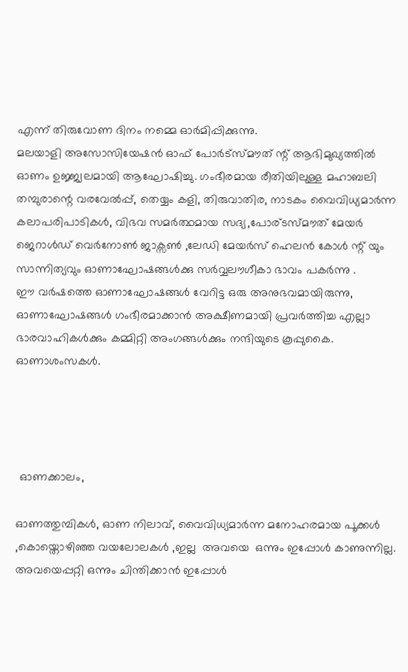എന്ന് തിരുവോണ ദിനം നമ്മെ ഓർമിപ്പിക്കുന്നു.
മലയാളി അസോസിയേഷൻ ഓഫ് പോർട്സ്മൗത് ന്റ് ആഭിമുഖ്യത്തിൽ ഓണം ഉജ്ജ്വലമായി ആഘോഷിച്ചു. ഗംഭീരമായ രീതിയിലുള്ള മഹാബലി തമ്പുരാന്റെ വരവേൽപ്പ്, തെയ്യം കളി, തിരുവാതിര, നാടകം വൈവിധ്യമാർന്ന കലാപരിപാടികൾ, വിഭവ സമർത്ഥമായ സദ്യ,പോര്ടസ്‌മൗത് മേയർ ജെറാൾഡ്‌ വെർനോൺ ജാക്സൺ ,ലേഡി മേയർസ് ഹെലൻ കോൾ ന്റ് യും സാന്നിത്യവും ഓണാഘോഷങ്ങൾക്കു സർവ്വലൗഗീകാ ഭാവം പകർന്നു .
ഈ വർഷത്തെ ഓണാഘോഷങ്ങൾ വേറിട്ട ഒരു അനുഭവമായിരുന്നു, ഓണാഘോഷങ്ങൾ ഗംഭീരമാക്കാൻ അക്ഷീണമായി പ്രവർത്തിച്ച എല്ലാ ഭാരവാഹികൾക്കും കമ്മിറ്റി അംഗങ്ങൾക്കും നന്ദിയുടെ കൂപ്പുകൈ.
ഓണാശംസകൾ.




 ഓണക്കാലം,

ഓണത്തുമ്പികൾ, ഓണ നിലാവ്, വൈവിധ്യമാർന്ന മനോഹരമായ പൂക്കൾ ,കൊയ്തൊഴിഞ്ഞ വയലോലകൾ ,ഇല്ല  അവയെ  ഒന്നും ഇപ്പോൾ കാണുന്നില്ല. അവയെപ്പറ്റി ഒന്നും ചിന്തിക്കാൻ ഇപ്പോൾ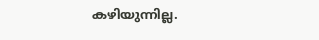കഴിയുന്നില്ല.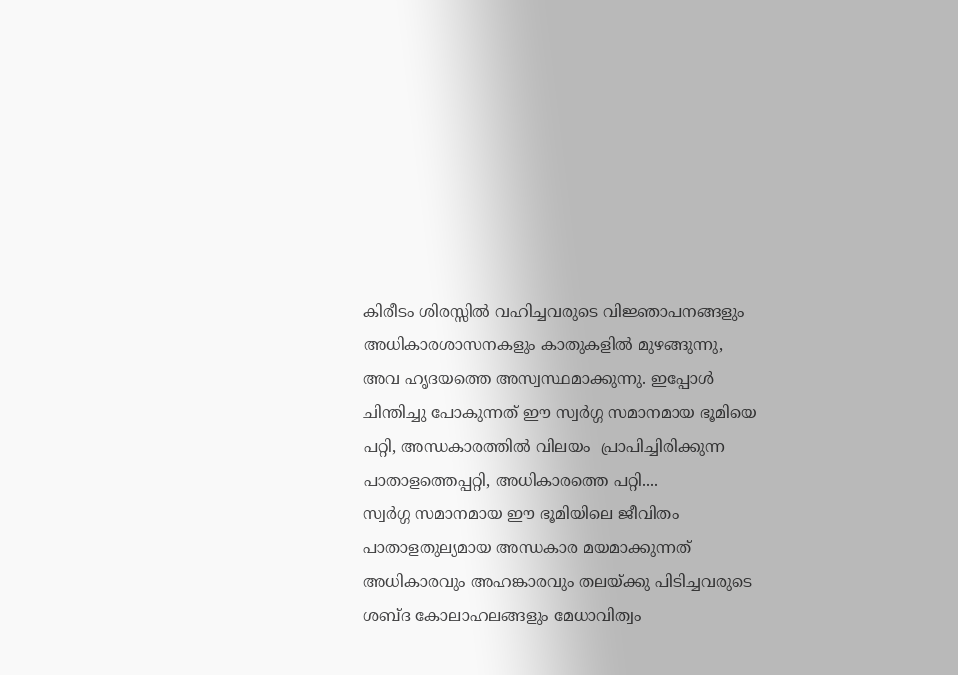കിരീടം ശിരസ്സിൽ വഹിച്ചവരുടെ വിജ്ഞാപനങ്ങളും അധികാരശാസനകളും കാതുകളിൽ മുഴങ്ങുന്നു, അവ ഹൃദയത്തെ അസ്വസ്ഥമാക്കുന്നു. ഇപ്പോൾ ചിന്തിച്ചു പോകുന്നത് ഈ സ്വർഗ്ഗ സമാനമായ ഭൂമിയെ പറ്റി, അന്ധകാരത്തിൽ വിലയം  പ്രാപിച്ചിരിക്കുന്ന പാതാളത്തെപ്പറ്റി, അധികാരത്തെ പറ്റി....
സ്വർഗ്ഗ സമാനമായ ഈ ഭൂമിയിലെ ജീവിതം പാതാളതുല്യമായ അന്ധകാര മയമാക്കുന്നത് അധികാരവും അഹങ്കാരവും തലയ്ക്കു പിടിച്ചവരുടെ ശബ്ദ കോലാഹലങ്ങളും മേധാവിത്വം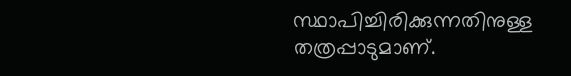സ്ഥാപിച്ചിരിക്കുന്നതിനുള്ള തത്രപ്പാടുമാണ്.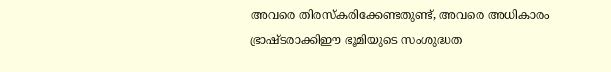അവരെ തിരസ്കരിക്കേണ്ടതുണ്ട്, അവരെ അധികാരം  ഭ്രാഷ്ടരാക്കിഈ ഭൂമിയുടെ സംശുദ്ധത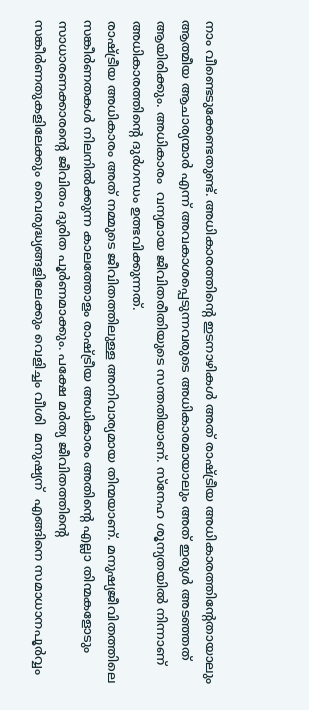നാം വീണ്ടെടുക്കേണ്ടതുണ്ട്. അധികാരത്തിന്റെ ഇടനാഴികൾ അത് രാഷ്ട്രീയ അധികാരത്തിന്റേതായാലും ആത്മീയ ആചാര്യന്മാർ എന്ന് അവകാശപ്പെടുന്നവരുടെ അധികാരമായാലും അത് ഇരുൾ അടഞ്ഞത് ആയിരിക്കും. അധികാരം  വന്യമായ ജീവിതരീതിയുടെ സന്തതിയാണ്. സ്നേഹ ശൂന്യതയിൽ നിന്നാണ് അധികാരത്തിന്റെ ദുർഗന്ധം ഉത്ഭവിക്കുന്നത്.
രാഷ്ട്രീയ അധികാരം അത് നമ്മുടെ ജീവിതത്തിലുള്ള അനിവാര്യമായ തിന്മയാണ്. മനുഷ്യജീവിതത്തിലെ സങ്കീർണതകൾ നിലനിൽക്കുന്ന കാലത്തോളം രാഷ്ട്രീയ അധികാരം അതിന്റെ എല്ലാ തിന്മകളോടും സാധാരണക്കാരന്റെ ജീവിതം ദുരിത പൂർണമാക്കും. പക്ഷേ മർത്യ ജീവിതത്തിന്റെ  സങ്കീർണതുകളിലേക്കും വൈരുദ്ധ്യങ്ങളിലേക്കും വെളിച്ചം വീശി  മനുഷ്യന്  എങ്ങിനെ സമാധാനപൂർവ്വം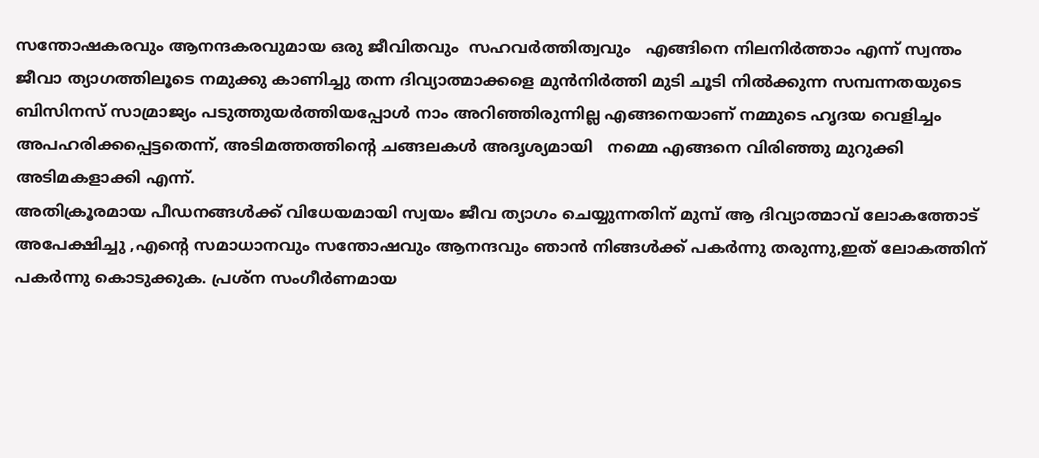സന്തോഷകരവും ആനന്ദകരവുമായ ഒരു ജീവിതവും  സഹവർത്തിത്വവും   എങ്ങിനെ നിലനിർത്താം എന്ന് സ്വന്തം ജീവാ ത്യാഗത്തിലൂടെ നമുക്കു കാണിച്ചു തന്ന ദിവ്യാത്മാക്കളെ മുൻനിർത്തി മുടി ചൂടി നിൽക്കുന്ന സമ്പന്നതയുടെ ബിസിനസ് സാമ്രാജ്യം പടുത്തുയർത്തിയപ്പോൾ നാം അറിഞ്ഞിരുന്നില്ല എങ്ങനെയാണ് നമ്മുടെ ഹൃദയ വെളിച്ചം അപഹരിക്കപ്പെട്ടതെന്ന്, അടിമത്തത്തിന്റെ ചങ്ങലകൾ അദൃശ്യമായി   നമ്മെ എങ്ങനെ വിരിഞ്ഞു മുറുക്കി അടിമകളാക്കി എന്ന്.
അതിക്രൂരമായ പീഡനങ്ങൾക്ക് വിധേയമായി സ്വയം ജീവ ത്യാഗം ചെയ്യുന്നതിന് മുമ്പ് ആ ദിവ്യാത്മാവ് ലോകത്തോട് അപേക്ഷിച്ചു ,എന്റെ സമാധാനവും സന്തോഷവും ആനന്ദവും ഞാൻ നിങ്ങൾക്ക് പകർന്നു തരുന്നു,ഇത് ലോകത്തിന് പകർന്നു കൊടുക്കുക. പ്രശ്ന സംഗീർണമായ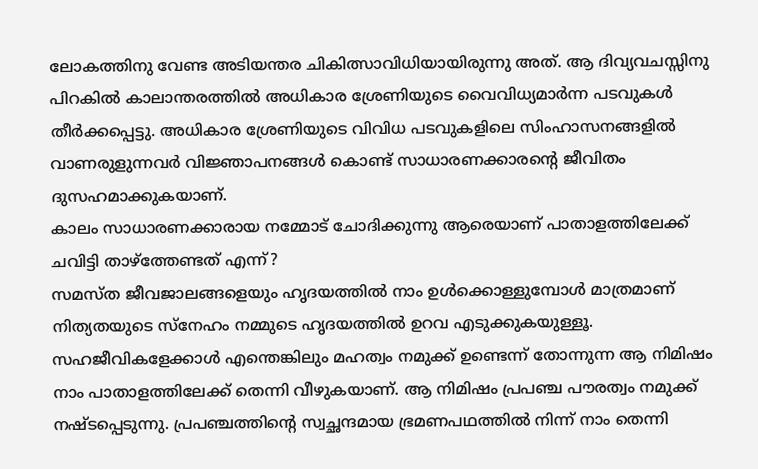ലോകത്തിനു വേണ്ട അടിയന്തര ചികിത്സാവിധിയായിരുന്നു അത്. ആ ദിവ്യവചസ്സിനു പിറകിൽ കാലാന്തരത്തിൽ അധികാര ശ്രേണിയുടെ വൈവിധ്യമാർന്ന പടവുകൾ തീർക്കപ്പെട്ടു. അധികാര ശ്രേണിയുടെ വിവിധ പടവുകളിലെ സിംഹാസനങ്ങളിൽ വാണരുളുന്നവർ വിജ്ഞാപനങ്ങൾ കൊണ്ട് സാധാരണക്കാരന്റെ ജീവിതം ദുസഹമാക്കുകയാണ്.
കാലം സാധാരണക്കാരായ നമ്മോട് ചോദിക്കുന്നു ആരെയാണ് പാതാളത്തിലേക്ക് ചവിട്ടി താഴ്ത്തേണ്ടത് എന്ന്?
സമസ്ത ജീവജാലങ്ങളെയും ഹൃദയത്തിൽ നാം ഉൾക്കൊള്ളുമ്പോൾ മാത്രമാണ് നിത്യതയുടെ സ്നേഹം നമ്മുടെ ഹൃദയത്തിൽ ഉറവ എടുക്കുകയുള്ളൂ. സഹജീവികളേക്കാൾ എന്തെങ്കിലും മഹത്വം നമുക്ക് ഉണ്ടെന്ന് തോന്നുന്ന ആ നിമിഷം നാം പാതാളത്തിലേക്ക് തെന്നി വീഴുകയാണ്. ആ നിമിഷം പ്രപഞ്ച പൗരത്വം നമുക്ക് നഷ്ടപ്പെടുന്നു. പ്രപഞ്ചത്തിന്റെ സ്വച്ഛന്ദമായ ഭ്രമണപഥത്തിൽ നിന്ന് നാം തെന്നി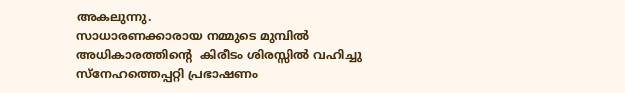അകലുന്നു.
സാധാരണക്കാരായ നമ്മുടെ മുമ്പിൽ അധികാരത്തിന്റെ  കിരീടം ശിരസ്സിൽ വഹിച്ചു സ്നേഹത്തെപ്പറ്റി പ്രഭാഷണം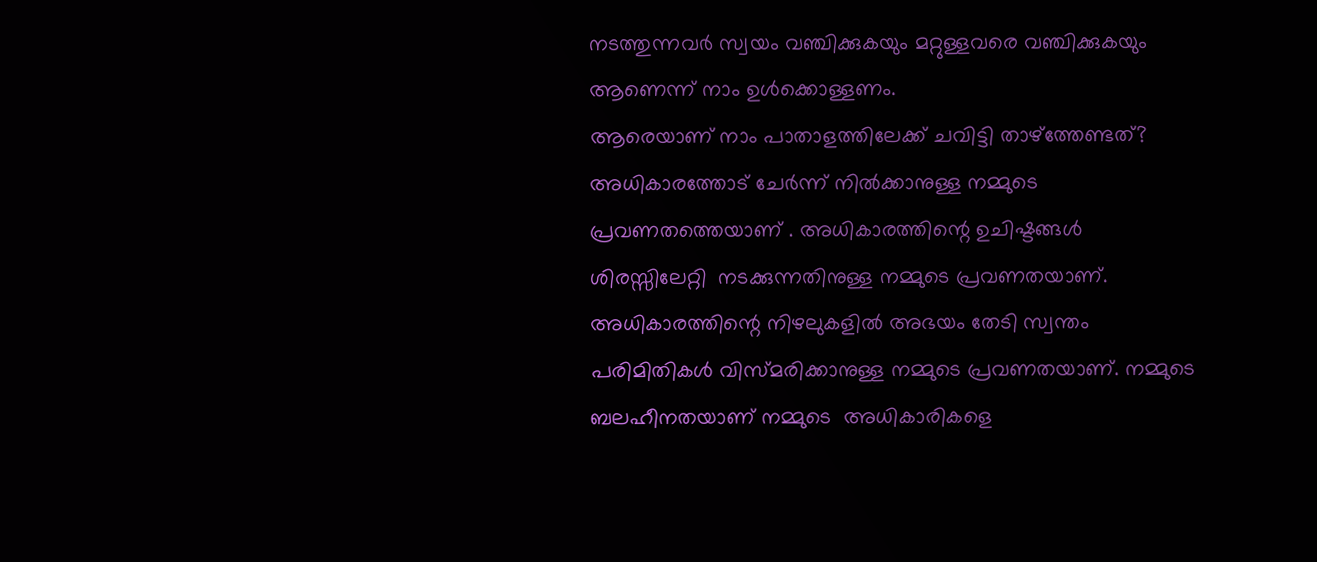നടത്തുന്നവർ സ്വയം വഞ്ചിക്കുകയും മറ്റുള്ളവരെ വഞ്ചിക്കുകയും ആണെന്ന് നാം ഉൾക്കൊള്ളണം.
ആരെയാണ് നാം പാതാളത്തിലേക്ക് ചവിട്ടി താഴ്ത്തേണ്ടത്?
അധികാരത്തോട് ചേർന്ന് നിൽക്കാനുള്ള നമ്മുടെ പ്രവണതത്തെയാണ് . അധികാരത്തിന്റെ ഉചിഷ്ടങ്ങൾ ശിരസ്സിലേറ്റി  നടക്കുന്നതിനുള്ള നമ്മുടെ പ്രവണതയാണ്. അധികാരത്തിന്റെ നിഴലുകളിൽ അഭയം തേടി സ്വന്തം പരിമിതികൾ വിസ്മരിക്കാനുള്ള നമ്മുടെ പ്രവണതയാണ്. നമ്മുടെ ബലഹീനതയാണ് നമ്മുടെ  അധികാരികളെ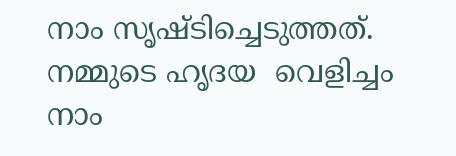നാം സൃഷ്ടിച്ചെടുത്തത്. നമ്മുടെ ഹൃദയ  വെളിച്ചം  നാം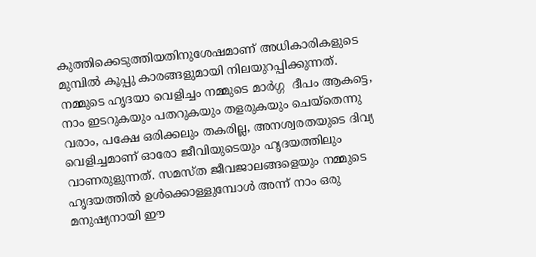കുത്തിക്കെടുത്തിയതിനുശേഷമാണ് അധികാരികളുടെ മുമ്പിൽ കൂപ്പു കാരങ്ങളുമായി നിലയുറപ്പിക്കുന്നത്.
നമ്മുടെ ഹൃദയാ വെളിച്ചം നമ്മുടെ മാർഗ്ഗ  ദീപം ആകട്ടെ, നാം ഇടറുകയും പതറുകയും തളരുകയും ചെയ്തെന്നു വരാം, പക്ഷേ ഒരിക്കലും തകരില്ല, അനശ്വരതയുടെ ദിവ്യ വെളിച്ചമാണ് ഓരോ ജീവിയുടെയും ഹൃദയത്തിലും വാണരുളുന്നത്. സമസ്ത ജീവജാലങ്ങളെയും നമ്മുടെ ഹൃദയത്തിൽ ഉൾക്കൊള്ളുമ്പോൾ അന്ന് നാം ഒരു മനുഷ്യനായി ഈ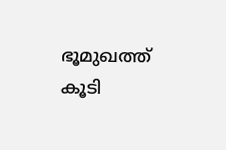ഭൂമുഖത്ത് കൂടി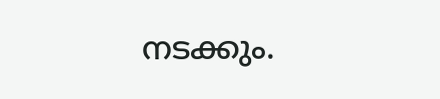നടക്കും.